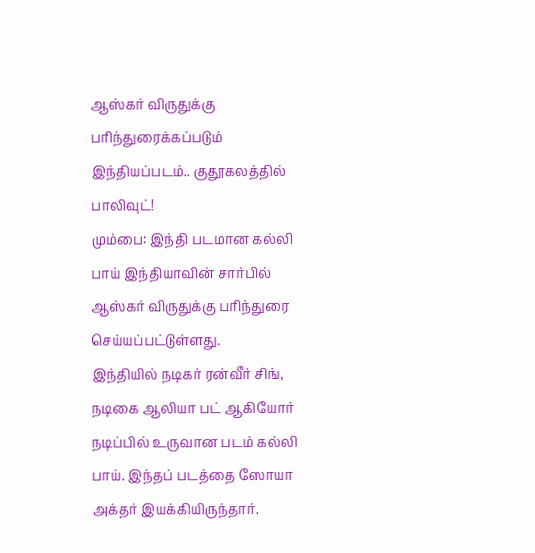ஆஸ்கர் விருதுக்கு பரிந்துரைக்கப்படும் இந்தியப்படம்.. குதூகலத்தில் பாலிவுட்!
மும்பை: இந்தி படமான கல்லி பாய் இந்தியாவின் சார்பில் ஆஸ்கர் விருதுக்கு பரிந்துரை செய்யப்பட்டுள்ளது.
இந்தியில் நடிகர் ரன்வீர் சிங், நடிகை ஆலியா பட் ஆகியோர் நடிப்பில் உருவான படம் கல்லி பாய். இந்தப் படத்தை ஸோயா அக்தர் இயக்கியிருந்தார்.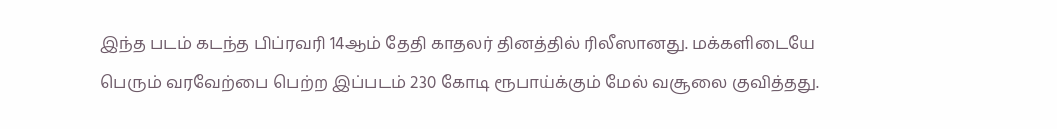இந்த படம் கடந்த பிப்ரவரி 14ஆம் தேதி காதலர் தினத்தில் ரிலீஸானது. மக்களிடையே பெரும் வரவேற்பை பெற்ற இப்படம் 230 கோடி ரூபாய்க்கும் மேல் வசூலை குவித்தது.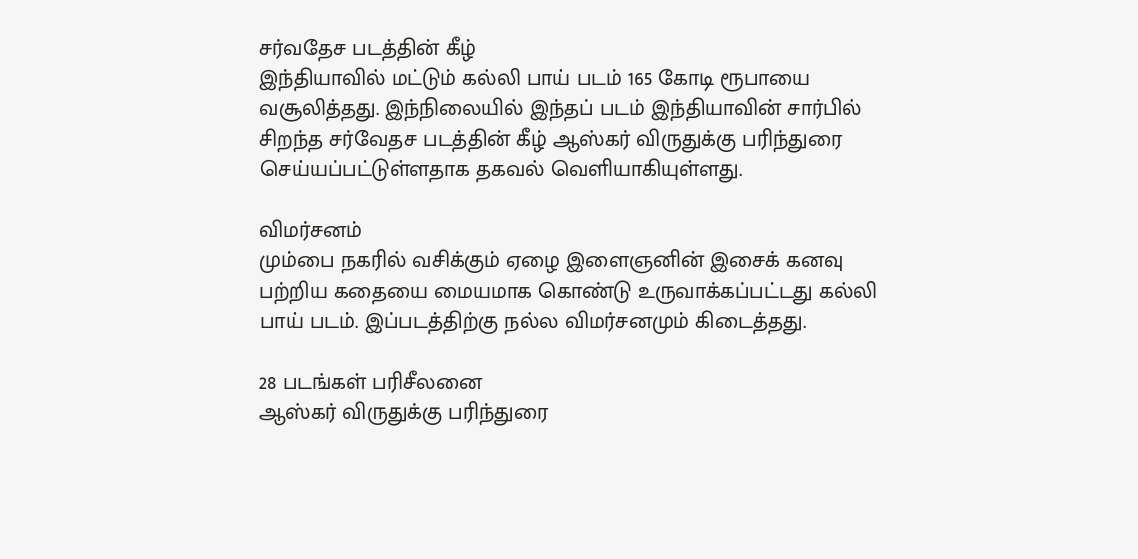சர்வதேச படத்தின் கீழ்
இந்தியாவில் மட்டும் கல்லி பாய் படம் 165 கோடி ரூபாயை வசூலித்தது. இந்நிலையில் இந்தப் படம் இந்தியாவின் சார்பில் சிறந்த சர்வேதச படத்தின் கீழ் ஆஸ்கர் விருதுக்கு பரிந்துரை செய்யப்பட்டுள்ளதாக தகவல் வெளியாகியுள்ளது.

விமர்சனம்
மும்பை நகரில் வசிக்கும் ஏழை இளைஞனின் இசைக் கனவு பற்றிய கதையை மையமாக கொண்டு உருவாக்கப்பட்டது கல்லி பாய் படம். இப்படத்திற்கு நல்ல விமர்சனமும் கிடைத்தது.

28 படங்கள் பரிசீலனை
ஆஸ்கர் விருதுக்கு பரிந்துரை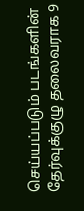செய்யப்படும் படங்களின் தேர்வுக்குழு தலைவராக 9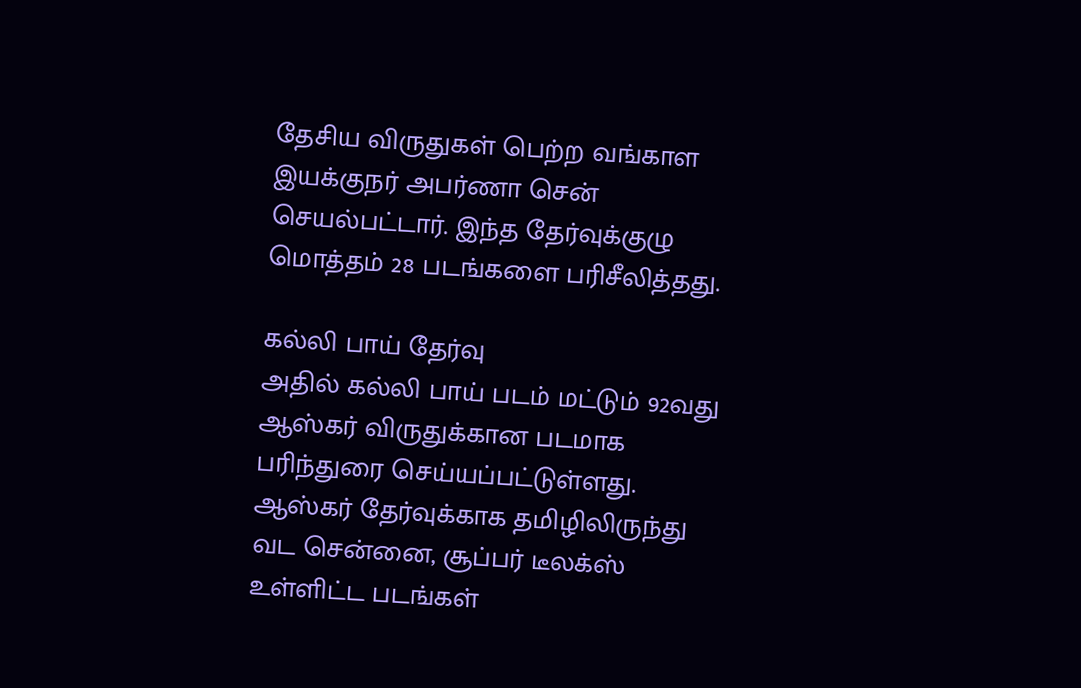தேசிய விருதுகள் பெற்ற வங்காள இயக்குநர் அபர்ணா சென் செயல்பட்டார். இந்த தேர்வுக்குழு மொத்தம் 28 படங்களை பரிசீலித்தது.

கல்லி பாய் தேர்வு
அதில் கல்லி பாய் படம் மட்டும் 92வது ஆஸ்கர் விருதுக்கான படமாக பரிந்துரை செய்யப்பட்டுள்ளது. ஆஸ்கர் தேர்வுக்காக தமிழிலிருந்து வட சென்னை, சூப்பர் டீலக்ஸ் உள்ளிட்ட படங்கள்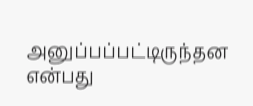அனுப்பப்பட்டிருந்தன என்பது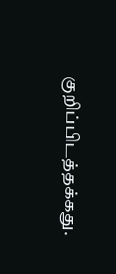குறிப்பிடத்தக்கது.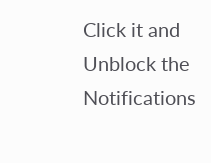Click it and Unblock the Notifications